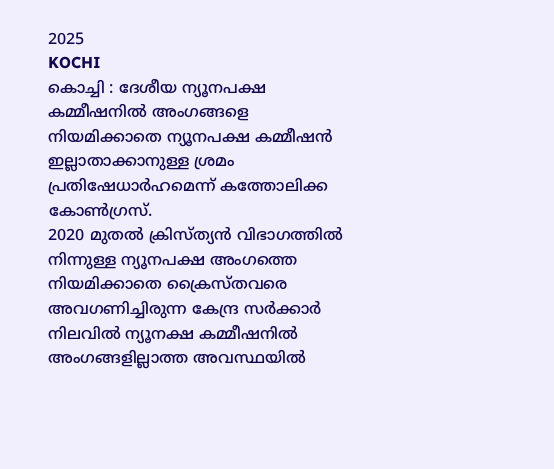2025
KOCHI
കൊച്ചി : ദേശീയ ന്യൂനപക്ഷ കമ്മീഷനിൽ അംഗങ്ങളെ നിയമിക്കാതെ ന്യൂനപക്ഷ കമ്മീഷൻ ഇല്ലാതാക്കാനുള്ള ശ്രമം പ്രതിഷേധാർഹമെന്ന് കത്തോലിക്ക കോൺഗ്രസ്.
2020 മുതൽ ക്രിസ്ത്യൻ വിഭാഗത്തിൽ നിന്നുള്ള ന്യൂനപക്ഷ അംഗത്തെ നിയമിക്കാതെ ക്രൈസ്തവരെ അവഗണിച്ചിരുന്ന കേന്ദ്ര സർക്കാർ നിലവിൽ ന്യൂനക്ഷ കമ്മീഷനിൽ അംഗങ്ങളില്ലാത്ത അവസ്ഥയിൽ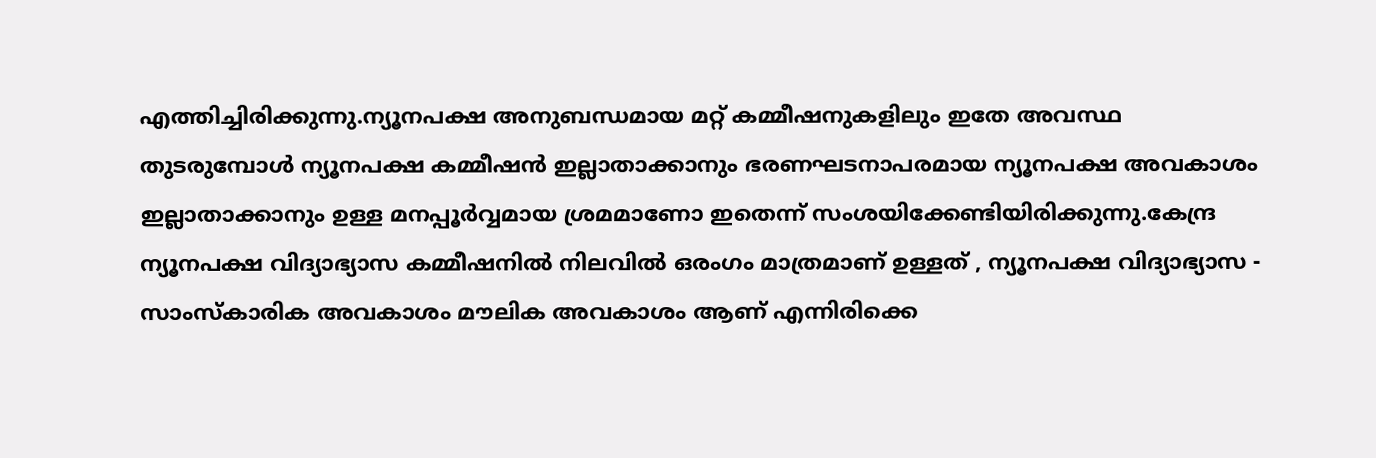എത്തിച്ചിരിക്കുന്നു.ന്യൂനപക്ഷ അനുബന്ധമായ മറ്റ് കമ്മീഷനുകളിലും ഇതേ അവസ്ഥ തുടരുമ്പോൾ ന്യൂനപക്ഷ കമ്മീഷൻ ഇല്ലാതാക്കാനും ഭരണഘടനാപരമായ ന്യൂനപക്ഷ അവകാശം ഇല്ലാതാക്കാനും ഉള്ള മനപ്പൂർവ്വമായ ശ്രമമാണോ ഇതെന്ന് സംശയിക്കേണ്ടിയിരിക്കുന്നു.കേന്ദ്ര ന്യൂനപക്ഷ വിദ്യാഭ്യാസ കമ്മീഷനിൽ നിലവിൽ ഒരംഗം മാത്രമാണ് ഉള്ളത് , ന്യൂനപക്ഷ വിദ്യാഭ്യാസ - സാംസ്കാരിക അവകാശം മൗലിക അവകാശം ആണ് എന്നിരിക്കെ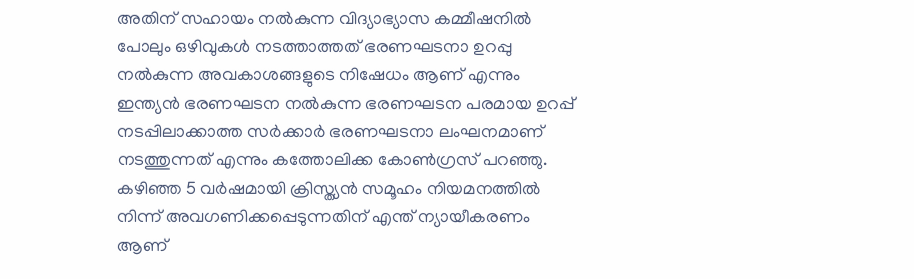അതിന് സഹായം നൽകുന്ന വിദ്യാഭ്യാസ കമ്മീഷനിൽ പോലും ഒഴിവുകൾ നടത്താത്തത് ഭരണഘടനാ ഉറപ്പു നൽകുന്ന അവകാശങ്ങളുടെ നിഷേധം ആണ് എന്നും ഇന്ത്യൻ ഭരണഘടന നൽകുന്ന ഭരണഘടന പരമായ ഉറപ്പ് നടപ്പിലാക്കാത്ത സർക്കാർ ഭരണഘടനാ ലംഘനമാണ് നടത്തുന്നത് എന്നും കത്തോലിക്ക കോൺഗ്രസ് പറഞ്ഞു.
കഴിഞ്ഞ 5 വർഷമായി ക്രിസ്ത്യൻ സമൂഹം നിയമനത്തിൽ നിന്ന് അവഗണിക്കപ്പെടുന്നതിന് എന്ത് ന്യായീകരണം ആണ്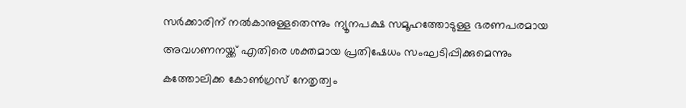സർക്കാരിന് നൽകാനുള്ളതെന്നും ന്യൂനപക്ഷ സമൂഹത്തോടുള്ള ഭരണപരമായ അവഗണനയ്ക്ക് എതിരെ ശക്തമായ പ്രതിഷേധം സംഘടിപ്പിക്കുമെന്നും കത്തോലിക്ക കോൺഗ്രസ് നേതൃത്വം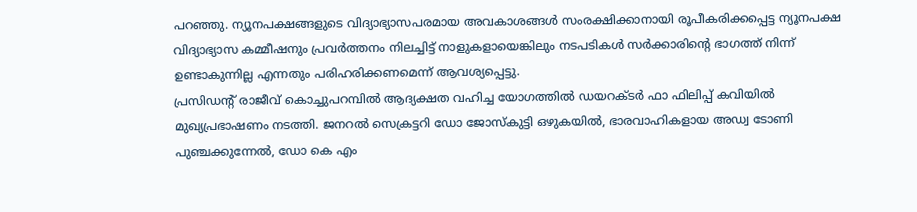പറഞ്ഞു. ന്യൂനപക്ഷങ്ങളുടെ വിദ്യാഭ്യാസപരമായ അവകാശങ്ങൾ സംരക്ഷിക്കാനായി രൂപീകരിക്കപ്പെട്ട ന്യൂനപക്ഷ വിദ്യാഭ്യാസ കമ്മീഷനും പ്രവർത്തനം നിലച്ചിട്ട് നാളുകളായെങ്കിലും നടപടികൾ സർക്കാരിന്റെ ഭാഗത്ത് നിന്ന് ഉണ്ടാകുന്നില്ല എന്നതും പരിഹരിക്കണമെന്ന് ആവശ്യപ്പെട്ടു.
പ്രസിഡന്റ് രാജീവ് കൊച്ചുപറമ്പിൽ ആദ്യക്ഷത വഹിച്ച യോഗത്തിൽ ഡയറക്ടർ ഫാ ഫിലിപ്പ് കവിയിൽ മുഖ്യപ്രഭാഷണം നടത്തി. ജനറൽ സെക്രട്ടറി ഡോ ജോസ്കുട്ടി ഒഴുകയിൽ, ഭാരവാഹികളായ അഡ്വ ടോണി പുഞ്ചക്കുന്നേൽ, ഡോ കെ എം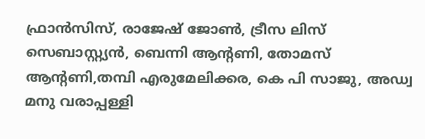ഫ്രാൻസിസ്, രാജേഷ് ജോൺ, ട്രീസ ലിസ് സെബാസ്റ്റ്യൻ, ബെന്നി ആന്റണി, തോമസ് ആന്റണി,തമ്പി എരുമേലിക്കര, കെ പി സാജു, അഡ്വ മനു വരാപ്പള്ളി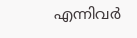എന്നിവർ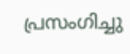പ്രസംഗിച്ചു